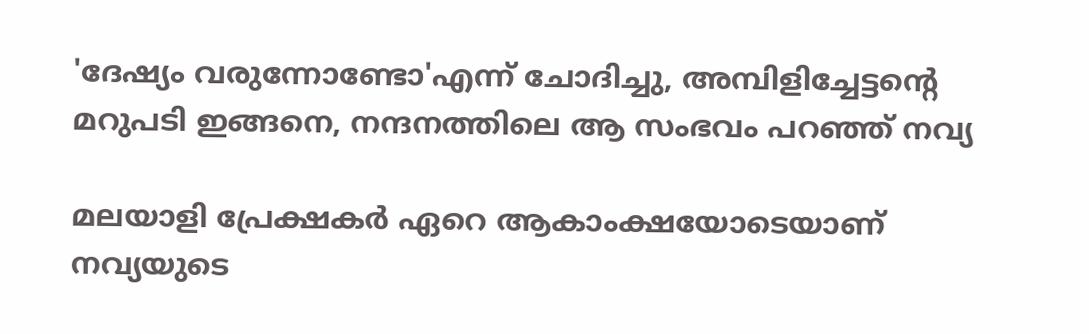'ദേഷ്യം വരുന്നോണ്ടോ'എന്ന് ചോദിച്ചു, അമ്പിളിച്ചേട്ടന്റെ മറുപടി ഇങ്ങനെ, നന്ദനത്തിലെ ആ സംഭവം പറഞ്ഞ് നവ്യ

മലയാളി പ്രേക്ഷകര്‍ ഏറെ ആകാംക്ഷയോടെയാണ് നവ്യയുടെ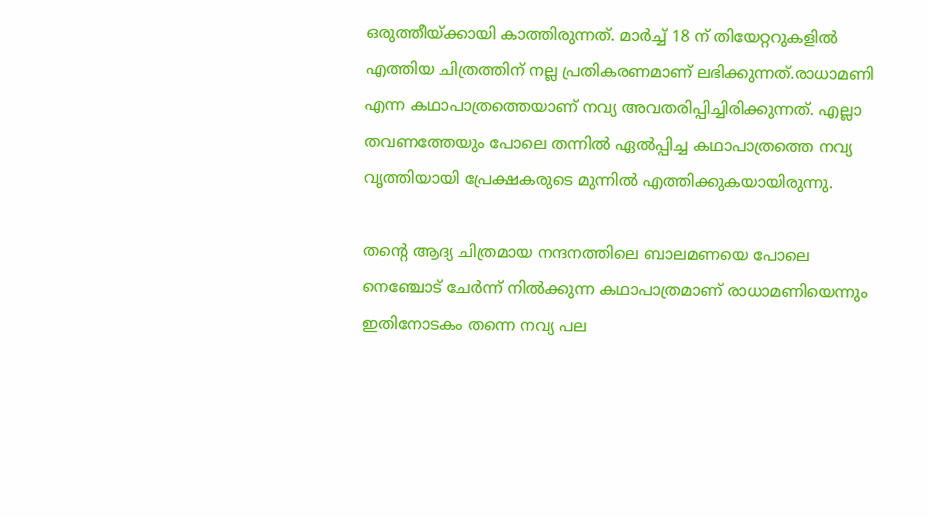ഒരുത്തീയ്ക്കായി കാത്തിരുന്നത്. മാര്‍ച്ച് 18 ന് തിയേറ്ററുകളില്‍ എത്തിയ ചിത്രത്തിന് നല്ല പ്രതികരണമാണ് ലഭിക്കുന്നത്.രാധാമണി എന്ന കഥാപാത്രത്തെയാണ് നവ്യ അവതരിപ്പിച്ചിരിക്കുന്നത്. എല്ലാ തവണത്തേയും പോലെ തന്നില്‍ ഏല്‍പ്പിച്ച കഥാപാത്രത്തെ നവ്യ വൃത്തിയായി പ്രേക്ഷകരുടെ മുന്നില്‍ എത്തിക്കുകയായിരുന്നു.

തന്റെ ആദ്യ ചിത്രമായ നന്ദനത്തിലെ ബാലമണയെ പോലെ നെഞ്ചോട് ചേര്‍ന്ന് നില്‍ക്കുന്ന കഥാപാത്രമാണ് രാധാമണിയെന്നും ഇതിനോടകം തന്നെ നവ്യ പല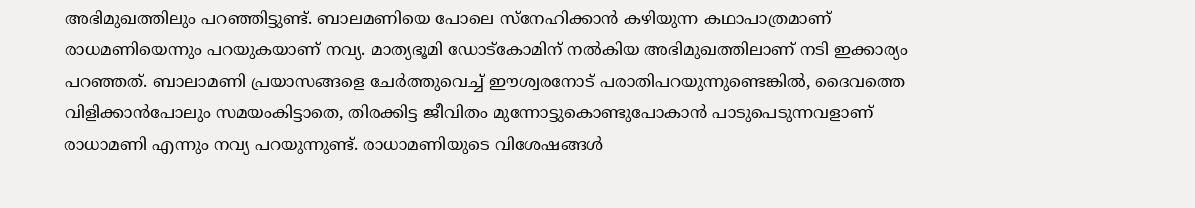അഭിമുഖത്തിലും പറഞ്ഞിട്ടുണ്ട്. ബാലമണിയെ പോലെ സ്‌നേഹിക്കാന്‍ കഴിയുന്ന കഥാപാത്രമാണ് രാധമണിയെന്നും പറയുകയാണ് നവ്യ. മാത്യഭൂമി ഡോട്‌കോമിന് നല്‍കിയ അഭിമുഖത്തിലാണ് നടി ഇക്കാര്യം പറഞ്ഞത്. ബാലാമണി പ്രയാസങ്ങളെ ചേര്‍ത്തുവെച്ച് ഈശ്വരനോട് പരാതിപറയുന്നുണ്ടെങ്കില്‍, ദൈവത്തെ വിളിക്കാന്‍പോലും സമയംകിട്ടാതെ, തിരക്കിട്ട ജീവിതം മുന്നോട്ടുകൊണ്ടുപോകാന്‍ പാടുപെടുന്നവളാണ് രാധാമണി എന്നും നവ്യ പറയുന്നുണ്ട്. രാധാമണിയുടെ വിശേഷങ്ങള്‍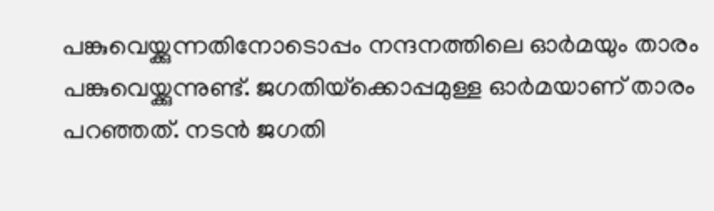പങ്കുവെയ്ക്കുന്നതിനോടൊപ്പം നന്ദനത്തിലെ ഓര്‍മയും താരം പങ്കുവെയ്ക്കുന്നുണ്ട്. ജഗതിയ്‌ക്കൊപ്പമുള്ള ഓര്‍മയാണ് താരം പറഞ്ഞത്. നടന്‍ ജഗതി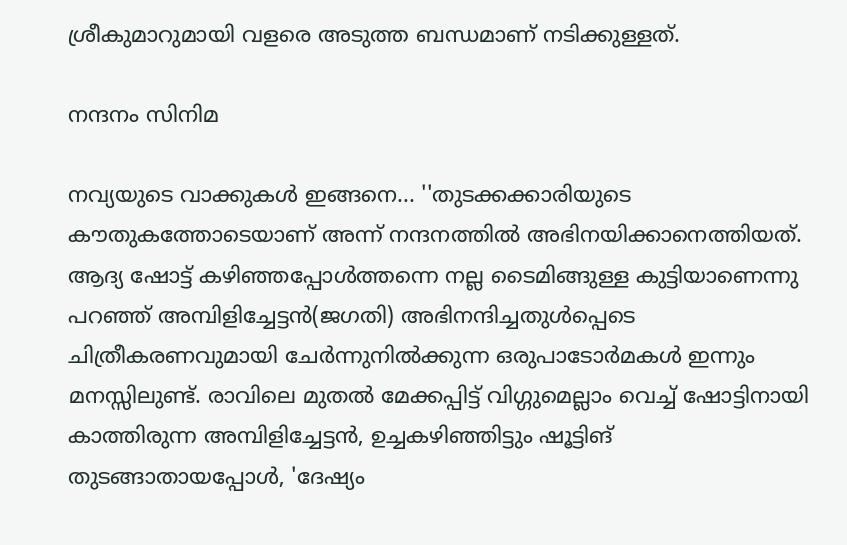ശ്രീകുമാറുമായി വളരെ അടുത്ത ബന്ധമാണ് നടിക്കുള്ളത്.

നന്ദനം സിനിമ

നവ്യയുടെ വാക്കുകള്‍ ഇങ്ങനെ... ''തുടക്കക്കാരിയുടെ കൗതുകത്തോടെയാണ് അന്ന് നന്ദനത്തില്‍ അഭിനയിക്കാനെത്തിയത്. ആദ്യ ഷോട്ട് കഴിഞ്ഞപ്പോള്‍ത്തന്നെ നല്ല ടൈമിങ്ങുള്ള കുട്ടിയാണെന്നു പറഞ്ഞ് അമ്പിളിച്ചേട്ടന്‍(ജഗതി) അഭിനന്ദിച്ചതുള്‍പ്പെടെ ചിത്രീകരണവുമായി ചേര്‍ന്നുനില്‍ക്കുന്ന ഒരുപാടോര്‍മകള്‍ ഇന്നും മനസ്സിലുണ്ട്. രാവിലെ മുതല്‍ മേക്കപ്പിട്ട് വിഗ്ഗുമെല്ലാം വെച്ച് ഷോട്ടിനായി കാത്തിരുന്ന അമ്പിളിച്ചേട്ടന്‍, ഉച്ചകഴിഞ്ഞിട്ടും ഷൂട്ടിങ് തുടങ്ങാതായപ്പോള്‍, 'ദേഷ്യം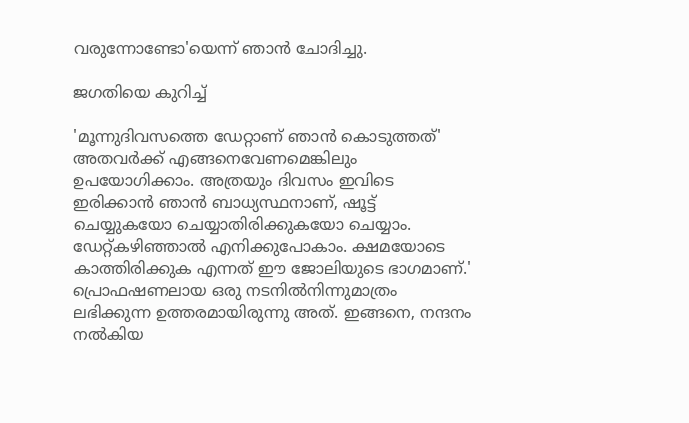വരുന്നോണ്ടോ'യെന്ന് ഞാന്‍ ചോദിച്ചു.

ജഗതിയെ കുറിച്ച്

'മൂന്നുദിവസത്തെ ഡേറ്റാണ് ഞാന്‍ കൊടുത്തത്' അതവര്‍ക്ക് എങ്ങനെവേണമെങ്കിലും ഉപയോഗിക്കാം. അത്രയും ദിവസം ഇവിടെ ഇരിക്കാന്‍ ഞാന്‍ ബാധ്യസ്ഥനാണ്, ഷൂട്ട് ചെയ്യുകയോ ചെയ്യാതിരിക്കുകയോ ചെയ്യാം. ഡേറ്റ്കഴിഞ്ഞാല്‍ എനിക്കുപോകാം. ക്ഷമയോടെ കാത്തിരിക്കുക എന്നത് ഈ ജോലിയുടെ ഭാഗമാണ്.' പ്രൊഫഷണലായ ഒരു നടനില്‍നിന്നുമാത്രം ലഭിക്കുന്ന ഉത്തരമായിരുന്നു അത്. ഇങ്ങനെ, നന്ദനം നല്‍കിയ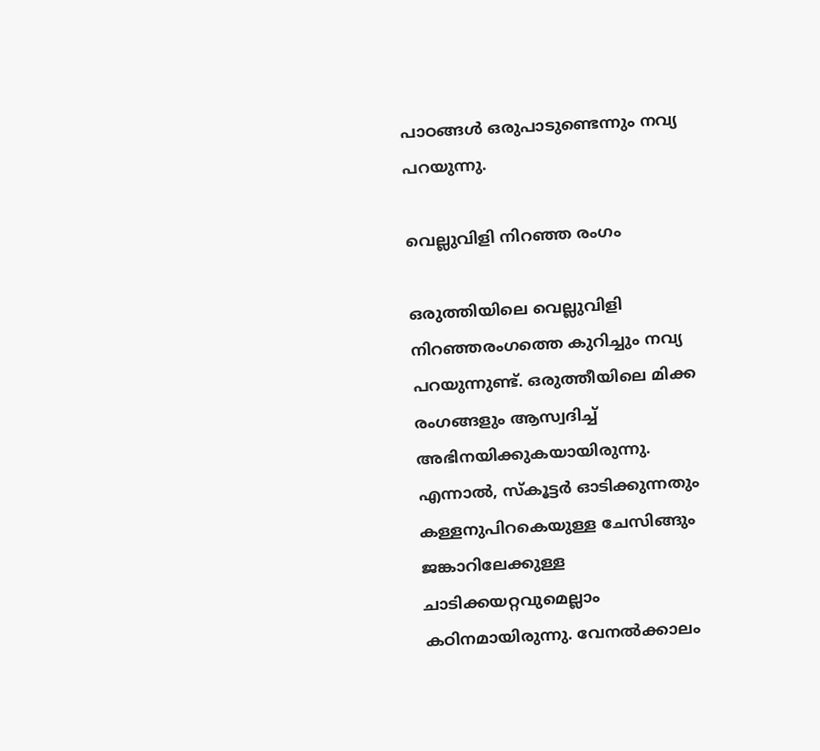പാഠങ്ങള്‍ ഒരുപാടുണ്ടെന്നും നവ്യ പറയുന്നു.

വെല്ലുവിളി നിറഞ്ഞ രംഗം

ഒരുത്തിയിലെ വെല്ലുവിളി നിറഞ്ഞരംഗത്തെ കുറിച്ചും നവ്യ പറയുന്നുണ്ട്. ഒരുത്തീയിലെ മിക്ക രംഗങ്ങളും ആസ്വദിച്ച് അഭിനയിക്കുകയായിരുന്നു. എന്നാല്‍, സ്‌കൂട്ടര്‍ ഓടിക്കുന്നതും കള്ളനുപിറകെയുള്ള ചേസിങ്ങും ജങ്കാറിലേക്കുള്ള ചാടിക്കയറ്റവുമെല്ലാം കഠിനമായിരുന്നു. വേനല്‍ക്കാലം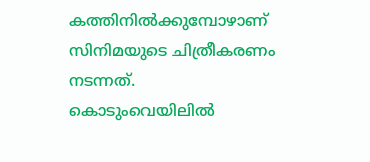കത്തിനില്‍ക്കുമ്പോഴാണ് സിനിമയുടെ ചിത്രീകരണം നടന്നത്. കൊടുംവെയിലില്‍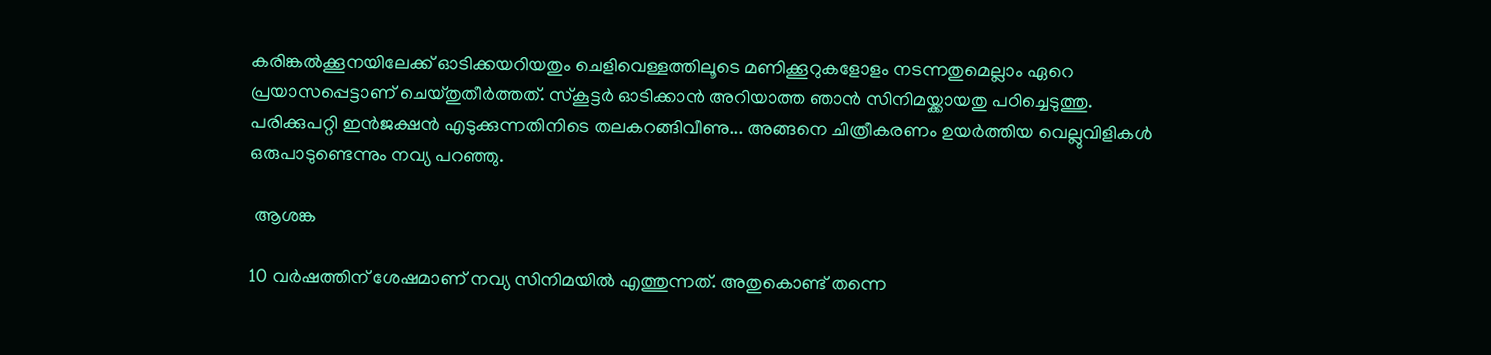കരിങ്കല്‍ക്കൂനയിലേക്ക് ഓടിക്കയറിയതും ചെളിവെള്ളത്തിലൂടെ മണിക്കൂറുകളോളം നടന്നതുമെല്ലാം ഏറെ പ്രയാസപ്പെട്ടാണ് ചെയ്തുതീര്‍ത്തത്. സ്‌കൂട്ടര്‍ ഓടിക്കാന്‍ അറിയാത്ത ഞാന്‍ സിനിമയ്ക്കായതു പഠിച്ചെടുത്തു. പരിക്കുപറ്റി ഇന്‍ജക്ഷന്‍ എടുക്കുന്നതിനിടെ തലകറങ്ങിവീണു... അങ്ങനെ ചിത്രീകരണം ഉയര്‍ത്തിയ വെല്ലുവിളികള്‍ ഒരുപാടുണ്ടെന്നും നവ്യ പറഞ്ഞു.

 ആശങ്ക

10 വര്‍ഷത്തിന് ശേഷമാണ് നവ്യ സിനിമയില്‍ എത്തുന്നത്. അതുകൊണ്ട് തന്നെ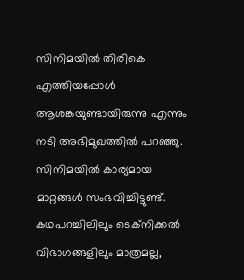സിനിമയില്‍ തിരികെ എത്തിയപ്പോള്‍ ആശങ്കയുണ്ടായിരുന്നു എന്നും നടി അഭിമുഖത്തില്‍ പറഞ്ഞു. സിനിമയില്‍ കാര്യമായ മാറ്റങ്ങള്‍ സംഭവിച്ചിട്ടുണ്ട്. കഥപറച്ചിലിലും ടെക്നിക്കല്‍ വിഭാഗങ്ങളിലും മാത്രമല്ല,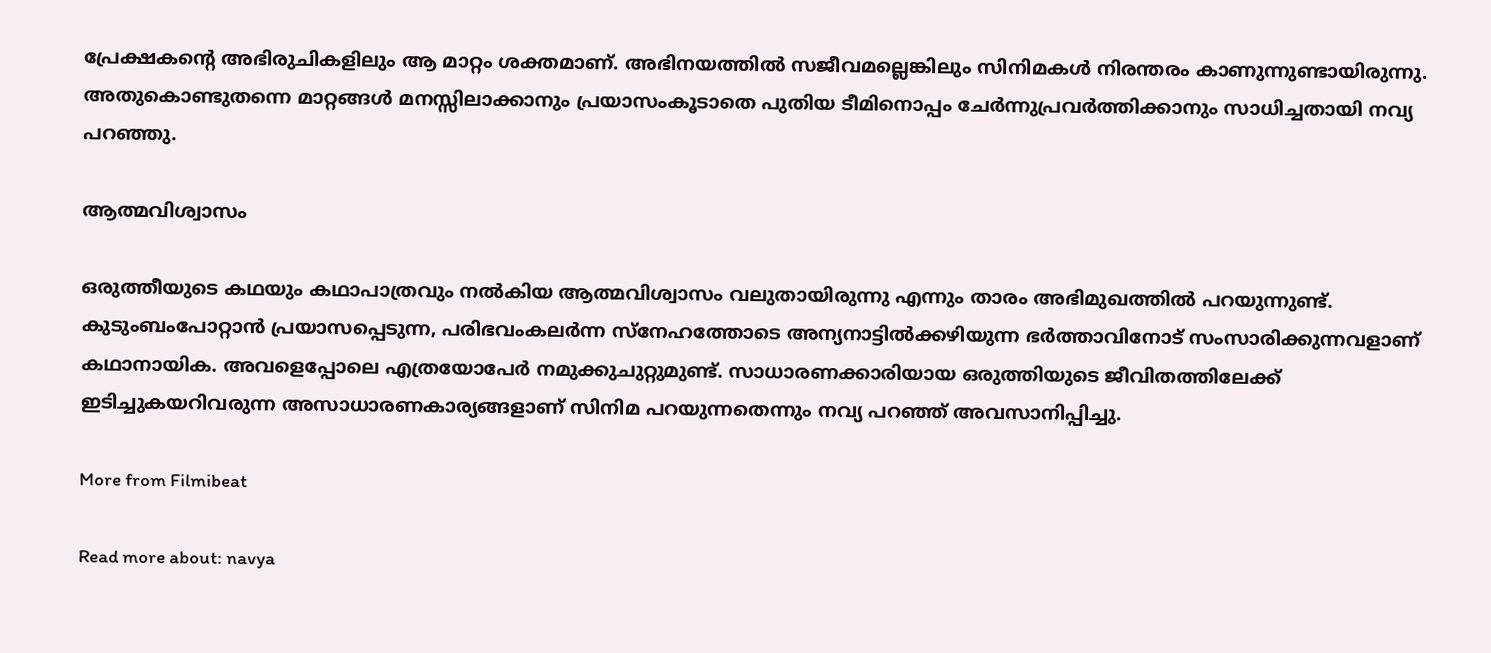പ്രേക്ഷകന്റെ അഭിരുചികളിലും ആ മാറ്റം ശക്തമാണ്. അഭിനയത്തില്‍ സജീവമല്ലെങ്കിലും സിനിമകള്‍ നിരന്തരം കാണുന്നുണ്ടായിരുന്നു. അതുകൊണ്ടുതന്നെ മാറ്റങ്ങള്‍ മനസ്സിലാക്കാനും പ്രയാസംകൂടാതെ പുതിയ ടീമിനൊപ്പം ചേര്‍ന്നുപ്രവര്‍ത്തിക്കാനും സാധിച്ചതായി നവ്യ പറഞ്ഞു.

ആത്മവിശ്വാസം

ഒരുത്തീയുടെ കഥയും കഥാപാത്രവും നല്‍കിയ ആത്മവിശ്വാസം വലുതായിരുന്നു എന്നും താരം അഭിമുഖത്തില്‍ പറയുന്നുണ്ട്. കുടുംബംപോറ്റാന്‍ പ്രയാസപ്പെടുന്ന, പരിഭവംകലര്‍ന്ന സ്‌നേഹത്തോടെ അന്യനാട്ടില്‍ക്കഴിയുന്ന ഭര്‍ത്താവിനോട് സംസാരിക്കുന്നവളാണ് കഥാനായിക. അവളെപ്പോലെ എത്രയോപേര്‍ നമുക്കുചുറ്റുമുണ്ട്. സാധാരണക്കാരിയായ ഒരുത്തിയുടെ ജീവിതത്തിലേക്ക് ഇടിച്ചുകയറിവരുന്ന അസാധാരണകാര്യങ്ങളാണ് സിനിമ പറയുന്നതെന്നും നവ്യ പറഞ്ഞ് അവസാനിപ്പിച്ചു.

More from Filmibeat

Read more about: navya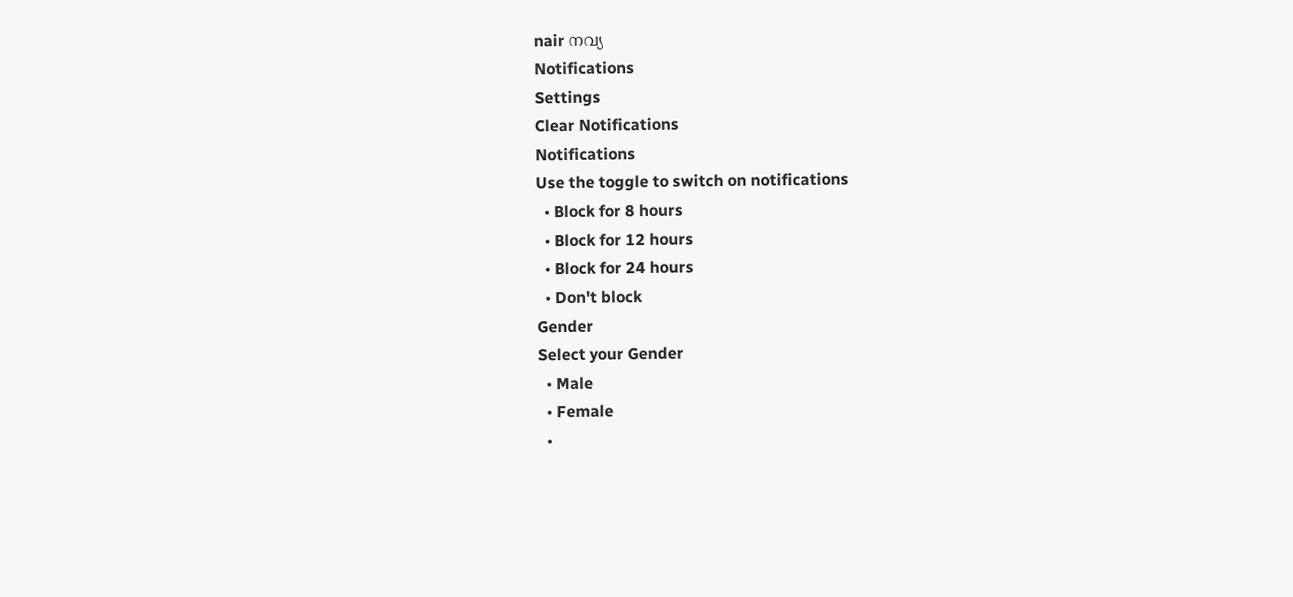nair നവ്യ
Notifications
Settings
Clear Notifications
Notifications
Use the toggle to switch on notifications
  • Block for 8 hours
  • Block for 12 hours
  • Block for 24 hours
  • Don't block
Gender
Select your Gender
  • Male
  • Female
  •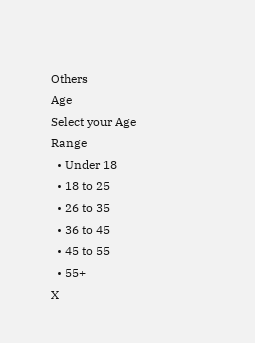Others
Age
Select your Age Range
  • Under 18
  • 18 to 25
  • 26 to 35
  • 36 to 45
  • 45 to 55
  • 55+
X